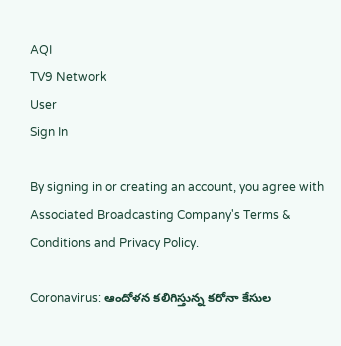AQI
TV9 Network
User
Sign In

By signing in or creating an account, you agree with Associated Broadcasting Company's Terms & Conditions and Privacy Policy.

Coronavirus: ఆందోళన కలిగిస్తున్న కరోనా కేసుల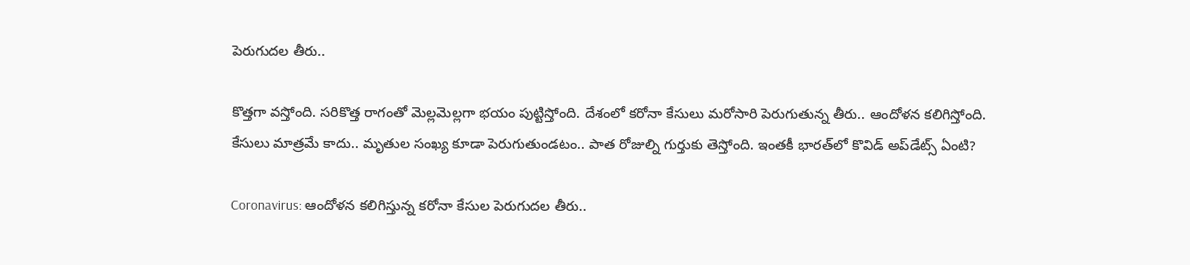పెరుగుదల తీరు..

కొత్తగా వస్తోంది. సరికొత్త రాగంతో మెల్లమెల్లగా భయం పుట్టిస్తోంది. దేశంలో కరోనా కేసులు మరోసారి పెరుగుతున్న తీరు.. ఆందోళన కలిగిస్తోంది. కేసులు మాత్రమే కాదు.. మృతుల సంఖ్య కూడా పెరుగుతుండటం.. పాత రోజుల్ని గుర్తుకు తెస్తోంది. ఇంతకీ భారత్‌లో కొవిడ్‌ అప్‌డేట్స్‌ ఏంటి?

Coronavirus: ఆందోళన కలిగిస్తున్న కరోనా కేసుల పెరుగుదల తీరు..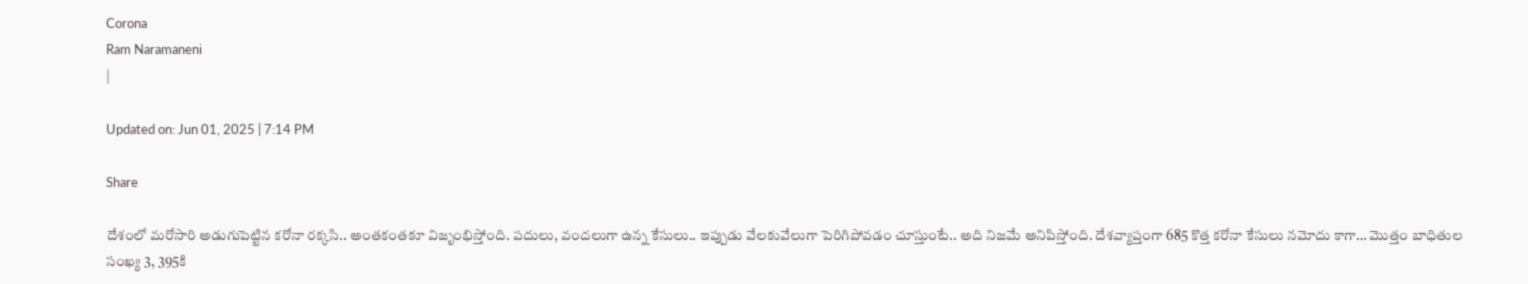Corona
Ram Naramaneni
|

Updated on: Jun 01, 2025 | 7:14 PM

Share

దేశంలో మరోసారి అడుగుపెట్టిన కరోనా రక్కసి.. అంతకంతకూ విజృంభిస్తోంది. పదులు, వందలుగా ఉన్న కేసులు.. ఇప్పుడు వేలకువేలుగా పెరిగిపోవడం చూస్తుంటే.. అది నిజమే అనిపిస్తోంది. దేశవ్యాప్తంగా 685 కొత్త కరోనా కేసులు నమోదు కాగా… మొత్తం బాధితుల సంఖ్య 3, 395కి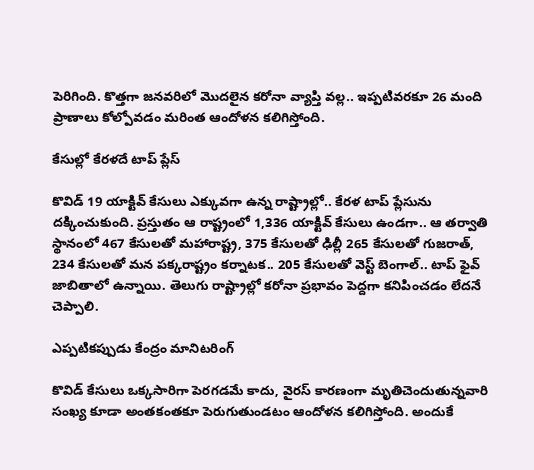పెరిగింది. కొత్తగా జనవరిలో మొదలైన కరోనా వ్యాప్తి వల్ల.. ఇప్పటివరకూ 26 మంది ప్రాణాలు కోల్పోవడం మరింత ఆందోళన కలిగిస్తోంది.

కేసుల్లో కేరళదే టాప్‌ ప్లేస్‌

కొవిడ్‌ 19 యాక్టివ్‌ కేసులు ఎక్కువగా ఉన్న రాష్ట్రాల్లో.. కేరళ టాప్‌ ప్లేసును దక్కించుకుంది. ప్రస్తుతం ఆ రాష్ట్రంలో 1,336 యాక్టివ్‌ కేసులు ఉండగా.. ఆ తర్వాతి స్థానంలో 467 కేసులతో మహారాష్ట్ర, 375 కేసులతో ఢిల్లీ 265 కేసులతో గుజరాత్‌, 234 కేసులతో మన పక్కరాష్ట్రం కర్నాటక.. 205 కేసులతో వెస్ట్‌ బెంగాల్‌.. టాప్‌ ఫైవ్‌ జాబితాలో ఉన్నాయి. తెలుగు రాష్ట్రాల్లో కరోనా ప్రభావం పెద్దగా కనిపించడం లేదనే చెప్పాలి.

ఎప్పటికప్పుడు కేంద్రం మానిటరింగ్‌

కొవిడ్‌ కేసులు ఒక్కసారిగా పెరగడమే కాదు, వైరస్‌ కారణంగా మృతిచెందుతున్నవారి సంఖ్య కూడా అంతకంతకూ పెరుగుతుండటం ఆందోళన కలిగిస్తోంది. అందుకే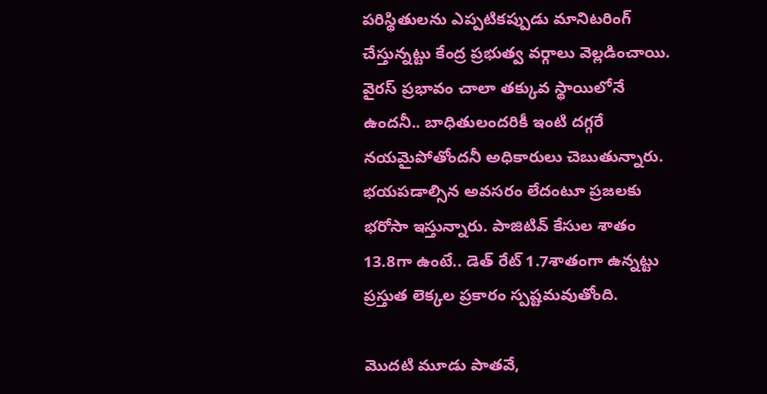పరిస్థితులను ఎప్పటికప్పుడు మానిటరింగ్‌ చేస్తున్నట్టు కేంద్ర ప్రభుత్వ వర్గాలు వెల్లడించాయి. వైరస్‌ ప్రభావం చాలా తక్కువ స్థాయిలోనే ఉందనీ.. బాధితులందరికీ ఇంటి దగ్గరే నయమైపోతోందనీ అధికారులు చెబుతున్నారు. భయపడాల్సిన అవసరం లేదంటూ ప్రజలకు భరోసా ఇస్తున్నారు. పాజిటివ్‌ కేసుల శాతం 13.8గా ఉంటే.. డెత్‌ రేట్‌ 1.7శాతంగా ఉన్నట్టు ప్రస్తుత లెక్కల ప్రకారం స్పష్టమవుతోంది.

మొదటి మూడు పాతవే,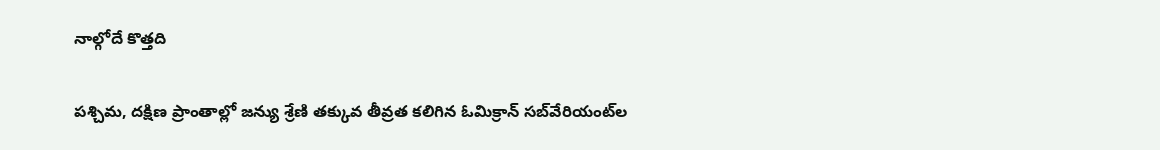నాల్గోదే కొత్తది

పశ్చిమ, దక్షిణ ప్రాంతాల్లో జన్యు శ్రేణి తక్కువ తీవ్రత కలిగిన ఓమిక్రాన్ సబ్‌వేరియంట్‌ల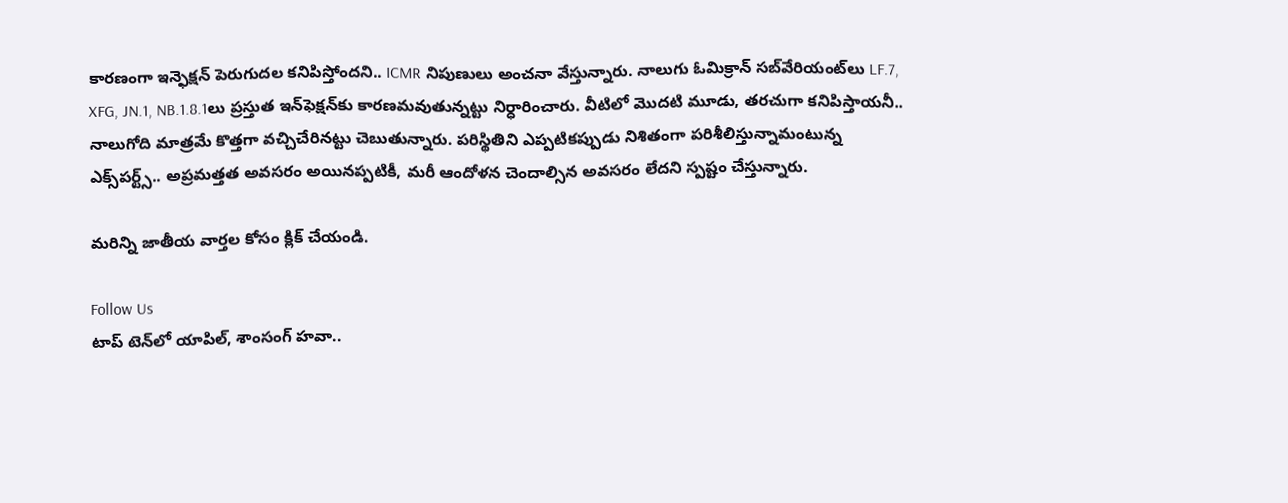కారణంగా ఇన్ఫెక్షన్‌ పెరుగుదల కనిపిస్తోందని.. ICMR నిపుణులు అంచనా వేస్తున్నారు. నాలుగు ఓమిక్రాన్ సబ్‌వేరియంట్‌లు LF.7, XFG, JN.1, NB.1.8.1లు ప్రస్తుత ఇన్‌ఫెక్షన్‌కు కారణమవుతున్నట్టు నిర్ధారించారు. వీటిలో మొదటి మూడు, తరచుగా కనిపిస్తాయనీ.. నాలుగోది మాత్రమే కొత్తగా వచ్చిచేరినట్టు చెబుతున్నారు. పరిస్థితిని ఎప్పటికప్పుడు నిశితంగా పరిశీలిస్తున్నామంటున్న ఎక్స్‌పర్ట్స్‌.. అప్రమత్తత అవసరం అయినప్పటికీ, మరీ ఆందోళన చెందాల్సిన అవసరం లేదని స్పష్టం చేస్తున్నారు.

మరిన్ని జాతీయ వార్తల కోసం క్లిక్‌ చేయండి.

Follow Us
టాప్ టెన్‌లో యాపిల్, శాంసంగ్ హవా..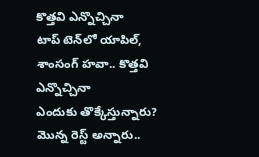కొత్తవి ఎన్నొచ్చినా
టాప్ టెన్‌లో యాపిల్, శాంసంగ్ హవా.. కొత్తవి ఎన్నొచ్చినా
ఎందుకు తొక్కేస్తున్నారు? మొన్న రెస్ట్ అన్నారు..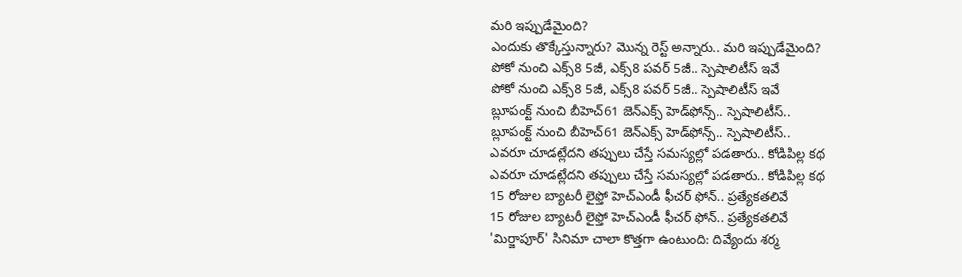మరి ఇప్పుడేమైంది?
ఎందుకు తొక్కేస్తున్నారు? మొన్న రెస్ట్ అన్నారు.. మరి ఇప్పుడేమైంది?
పోకో నుంచి ఎక్స్8 5జీ, ఎక్స్8 పవర్ 5జీ.. స్పెషాలిటీస్ ఇవే
పోకో నుంచి ఎక్స్8 5జీ, ఎక్స్8 పవర్ 5జీ.. స్పెషాలిటీస్ ఇవే
బ్లూపంక్ట్ నుంచి బీహెచ్61 జెన్‌ఎక్స్ హెడ్‌ఫోన్స్.. స్పెషాలిటీస్..
బ్లూపంక్ట్ నుంచి బీహెచ్61 జెన్‌ఎక్స్ హెడ్‌ఫోన్స్.. స్పెషాలిటీస్..
ఎవరూ చూడట్లేదని తప్పులు చేస్తే సమస్యల్లో పడతారు.. కోడిపిల్ల కథ
ఎవరూ చూడట్లేదని తప్పులు చేస్తే సమస్యల్లో పడతారు.. కోడిపిల్ల కథ
15 రోజుల బ్యాటరీ లైఫ్తో హెచ్‌ఎండీ ఫీచర్‌‌ ఫోన్‌.. ప్రత్యేకతలివే
15 రోజుల బ్యాటరీ లైఫ్తో హెచ్‌ఎండీ ఫీచర్‌‌ ఫోన్‌.. ప్రత్యేకతలివే
'మిర్జాపూర్‌' సినిమా చాలా కొత్తగా ఉంటుంది: దివ్యేందు శర్మ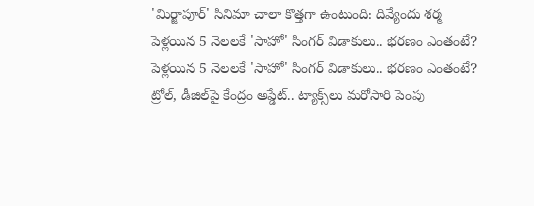'మిర్జాపూర్‌' సినిమా చాలా కొత్తగా ఉంటుంది: దివ్యేందు శర్మ
పెళ్లయిన 5 నెలలకే 'సాహో' సింగర్ విడాకులు.. భరణం ఎంతంటే?
పెళ్లయిన 5 నెలలకే 'సాహో' సింగర్ విడాకులు.. భరణం ఎంతంటే?
ట్రోల్, డీజిల్‌పై కేంద్రం అప్డేట్.. ట్యాక్స్‌లు మరోసారి పెంపు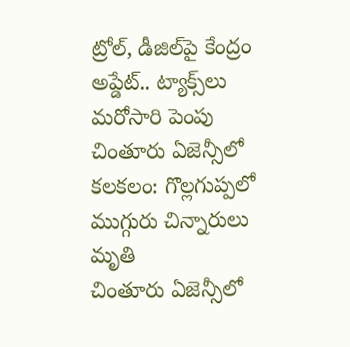ట్రోల్, డీజిల్‌పై కేంద్రం అప్డేట్.. ట్యాక్స్‌లు మరోసారి పెంపు
చింతూరు ఏజెన్సీలో కలకలం: గొల్లగుప్పలో ముగ్గురు చిన్నారులు మృతి
చింతూరు ఏజెన్సీలో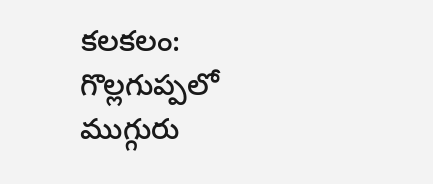కలకలం: గొల్లగుప్పలో ముగ్గురు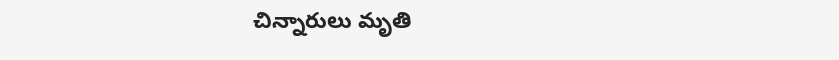చిన్నారులు మృతి